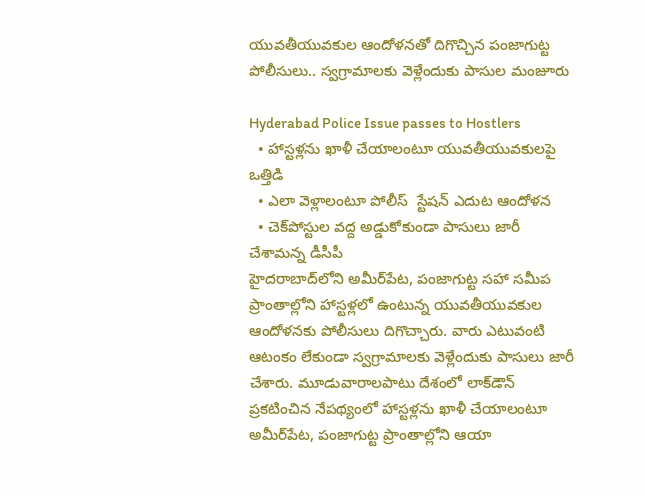యువతీయువకుల ఆందోళనతో దిగొచ్చిన పంజాగుట్ట పోలీసులు.. స్వగ్రామాలకు వెళ్లేందుకు పాసుల మంజూరు

Hyderabad Police Issue passes to Hostlers
  • హాస్టళ్లను ఖాళీ చేయాలంటూ యువతీయువకులపై ఒత్తిడి
  • ఎలా వెళ్లాలంటూ పోలీస్  స్టేషన్ ఎదుట ఆందోళన
  • చెక్‌పోస్టుల వద్ద అడ్డుకోకుండా పాసులు జారీ చేశామన్న డీసీపీ
హైదరాబాద్‌లోని అమీర్‌పేట, పంజాగుట్ట సహా సమీప ప్రాంతాల్లోని హాస్టళ్లలో ఉంటున్న యువతీయువకుల ఆందోళనకు పోలీసులు దిగొచ్చారు. వారు ఎటువంటి ఆటంకం లేకుండా స్వగ్రామాలకు వెళ్లేందుకు పాసులు జారీ చేశారు. మూడువారాలపాటు దేశంలో లాక్‌డౌన్ ప్రకటించిన నేపథ్యంలో హాస్టళ్లను ఖాళీ చేయాలంటూ అమీర్‌పేట, పంజాగుట్ట ప్రాంతాల్లోని ఆయా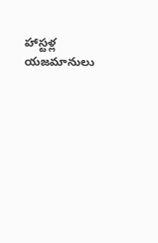హాస్టళ్ల యజమానులు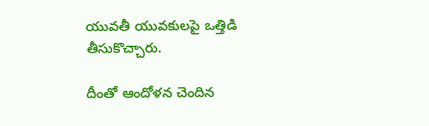యువతీ యువకులపై ఒత్తిడి తీసుకొచ్చారు.

దీంతో ఆందోళన చెందిన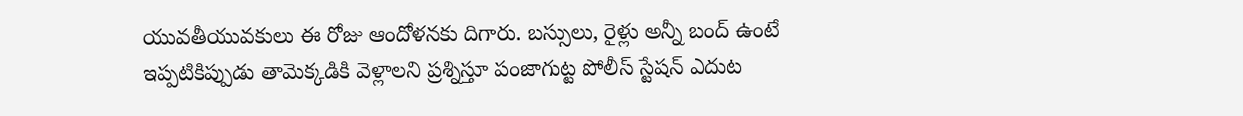యువతీయువకులు ఈ రోజు ఆందోళనకు దిగారు. బస్సులు, రైళ్లు అన్నీ బంద్ ఉంటే ఇప్పటికిప్పుడు తామెక్కడికి వెళ్లాలని ప్రశ్నిస్తూ పంజాగుట్ట పోలీస్ స్టేషన్ ఎదుట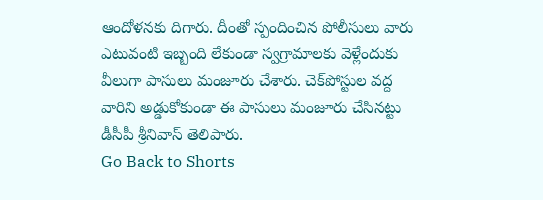ఆందోళనకు దిగారు. దీంతో స్పందించిన పోలీసులు వారు ఎటువంటి ఇబ్బంది లేకుండా స్వగ్రామాలకు వెళ్లేందుకు వీలుగా పాసులు మంజూరు చేశారు. చెక్‌పోస్టుల వద్ద వారిని అడ్డుకోకుండా ఈ పాసులు మంజూరు చేసినట్టు డీసీపీ శ్రీనివాస్ తెలిపారు.
Go Back to Shorts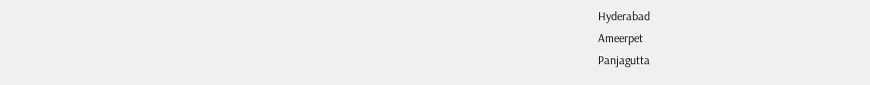Hyderabad
Ameerpet
Panjagutta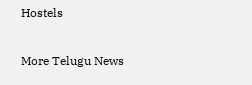Hostels

More Telugu News